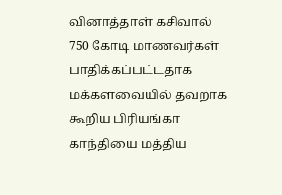வினாத்தாள் கசிவால் 750 கோடி மாணவர்கள் பாதிக்கப்பட்டதாக மக்களவையில் தவறாக கூறிய பிரியங்கா காந்தியை மத்திய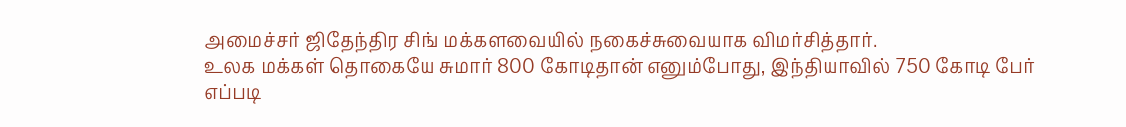அமைச்சர் ஜிதேந்திர சிங் மக்களவையில் நகைச்சுவையாக விமர்சித்தார்.
உலக மக்கள் தொகையே சுமார் 800 கோடிதான் எனும்போது, இந்தியாவில் 750 கோடி பேர் எப்படி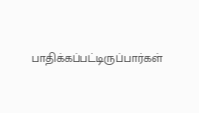பாதிக்கப்பட்டிருப்பார்கள்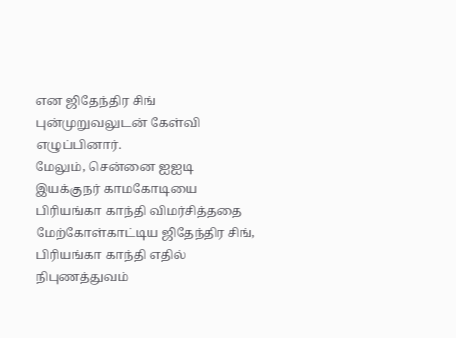என ஜிதேந்திர சிங் புன்முறுவலுடன் கேள்வி எழுப்பினார்.
மேலும், சென்னை ஐஐடி இயக்குநர் காமகோடியை பிரியங்கா காந்தி விமர்சித்ததை மேற்கோள்காட்டிய ஜிதேந்திர சிங், பிரியங்கா காந்தி எதில் நிபுணத்துவம்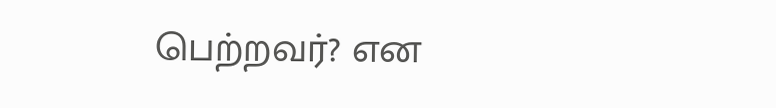பெற்றவர்? என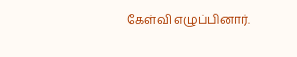கேள்வி எழுப்பினார்.